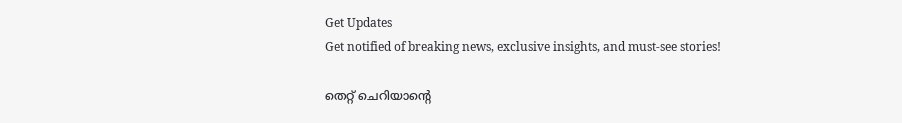Get Updates
Get notified of breaking news, exclusive insights, and must-see stories!

തെറ്റ് ചെറിയാന്റെ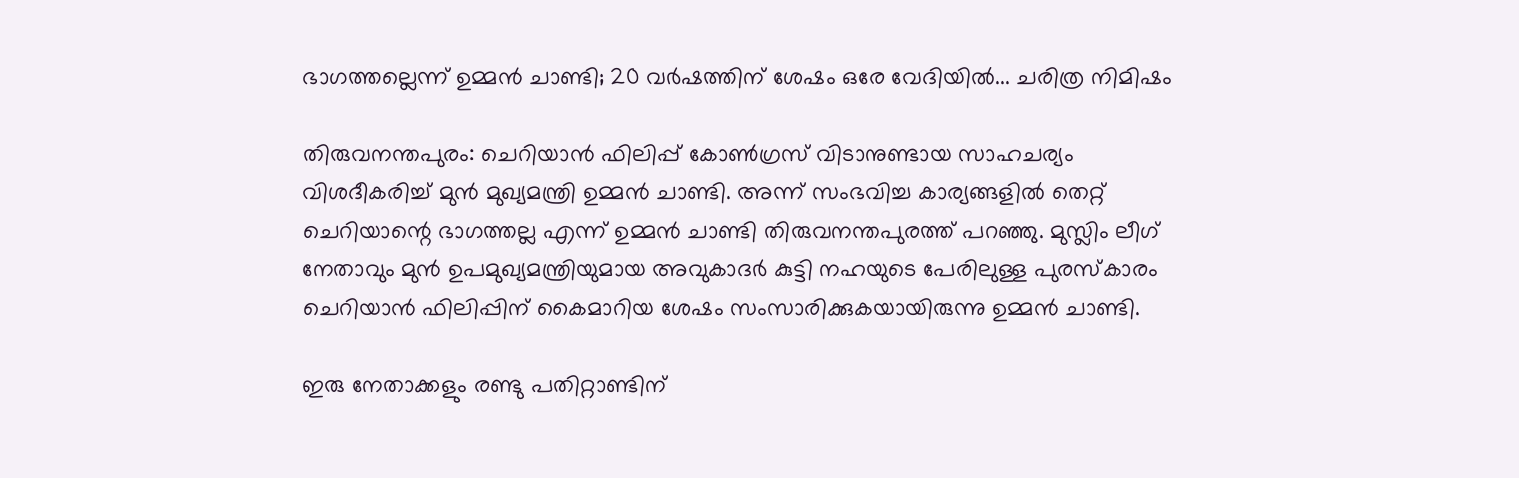ഭാഗത്തല്ലെന്ന് ഉമ്മന്‍ ചാണ്ടി; 20 വര്‍ഷത്തിന് ശേഷം ഒരേ വേദിയില്‍... ചരിത്ര നിമിഷം

തിരുവനന്തപുരം: ചെറിയാന്‍ ഫിലിപ്പ് കോണ്‍ഗ്രസ് വിടാനുണ്ടായ സാഹചര്യം വിശദീകരിച്ച് മുന്‍ മുഖ്യമന്ത്രി ഉമ്മന്‍ ചാണ്ടി. അന്ന് സംഭവിച്ച കാര്യങ്ങളില്‍ തെറ്റ് ചെറിയാന്റെ ഭാഗത്തല്ല എന്ന് ഉമ്മന്‍ ചാണ്ടി തിരുവനന്തപുരത്ത് പറഞ്ഞു. മുസ്ലിം ലീഗ് നേതാവും മുന്‍ ഉപമുഖ്യമന്ത്രിയുമായ അവുകാദര്‍ കുട്ടി നഹയുടെ പേരിലുള്ള പുരസ്‌കാരം ചെറിയാന്‍ ഫിലിപ്പിന് കൈമാറിയ ശേഷം സംസാരിക്കുകയായിരുന്നു ഉമ്മന്‍ ചാണ്ടി.

ഇരു നേതാക്കളും രണ്ടു പതിറ്റാണ്ടിന്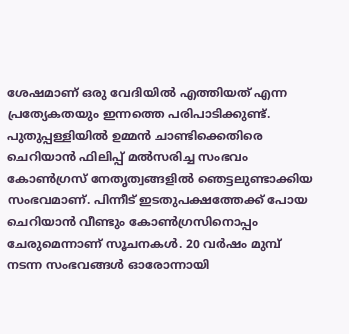ശേഷമാണ് ഒരു വേദിയില്‍ എത്തിയത് എന്ന പ്രത്യേകതയും ഇന്നത്തെ പരിപാടിക്കുണ്ട്. പുതുപ്പള്ളിയില്‍ ഉമ്മന്‍ ചാണ്ടിക്കെതിരെ ചെറിയാന്‍ ഫിലിപ്പ് മല്‍സരിച്ച സംഭവം കോണ്‍ഗ്രസ് നേതൃത്വങ്ങളില്‍ ഞെട്ടലുണ്ടാക്കിയ സംഭവമാണ്. പിന്നീട് ഇടതുപക്ഷത്തേക്ക് പോയ ചെറിയാന്‍ വീണ്ടും കോണ്‍ഗ്രസിനൊപ്പം ചേരുമെന്നാണ് സൂചനകള്‍. 20 വര്‍ഷം മുമ്പ് നടന്ന സംഭവങ്ങള്‍ ഓരോന്നായി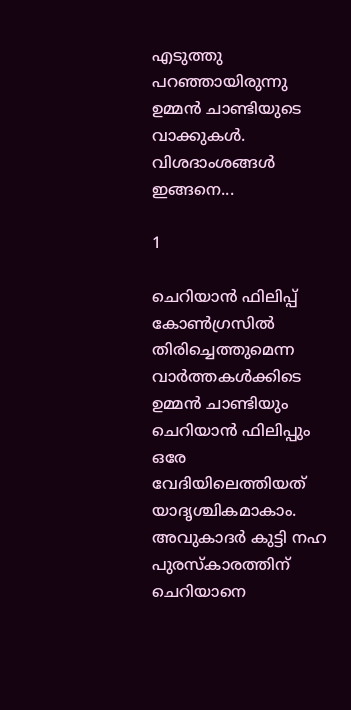എടുത്തു പറഞ്ഞായിരുന്നു ഉമ്മന്‍ ചാണ്ടിയുടെ വാക്കുകള്‍. വിശദാംശങ്ങള്‍ ഇങ്ങനെ...

1

ചെറിയാന്‍ ഫിലിപ്പ് കോണ്‍ഗ്രസില്‍ തിരിച്ചെത്തുമെന്ന വാര്‍ത്തകള്‍ക്കിടെ ഉമ്മന്‍ ചാണ്ടിയും ചെറിയാന്‍ ഫിലിപ്പും ഒരേ വേദിയിലെത്തിയത് യാദൃശ്ചികമാകാം. അവുകാദര്‍ കുട്ടി നഹ പുരസ്‌കാരത്തിന് ചെറിയാനെ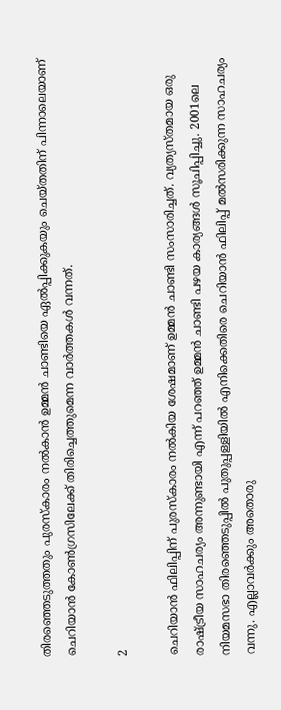തിരഞ്ഞെടുത്തതും പുരസ്‌കാരം നല്‍കാന്‍ ഉമ്മന്‍ ചാണ്ടിയെ ഏല്‍പ്പിക്കുകയും ചെയ്തതിന് പിന്നാലെയാണ് ചെറിയാന്‍ കോണ്‍ഗ്രസിലേക്ക് തിരിച്ചെത്തുമെന്ന വാര്‍ത്തകള്‍ വന്നത്.

2

ചെറിയാന്‍ ഫിലിപ്പിന് പുരസ്‌കാരം നല്‍കിയ ശേഷമാണ് ഉമ്മന്‍ ചാണ്ടി സംസാരിച്ചത്. വ്യത്യസ്തമായ ഒരു രാഷ്ട്രീയ സാഹചര്യം അന്നുണ്ടായി എന്ന് പറഞ്ഞ് ഉമ്മന്‍ ചാണ്ടി പഴയ കാര്യങ്ങള്‍ സൂചിപ്പിച്ചു. 2001ലെ നിയമസഭാ തിരഞ്ഞെടുപ്പില്‍ പുതുപ്പള്ളിയില്‍ എനിക്കെതിരെ ചെറിയാന്‍ ഫിലിപ്പ് മല്‍സരിക്കുന്ന സാഹചര്യം വന്നു. എല്ലാവര്‍ക്കും അതൊരു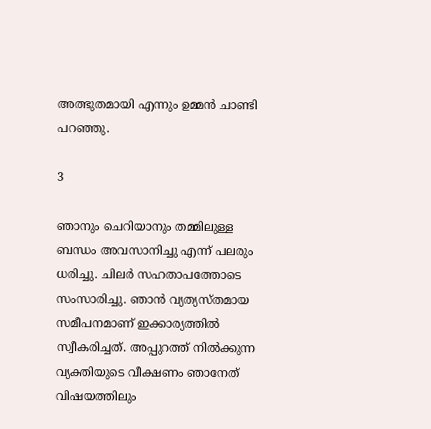അത്ഭുതമായി എന്നും ഉമ്മന്‍ ചാണ്ടി പറഞ്ഞു.

3

ഞാനും ചെറിയാനും തമ്മിലുള്ള ബന്ധം അവസാനിച്ചു എന്ന് പലരും ധരിച്ചു. ചിലര്‍ സഹതാപത്തോടെ സംസാരിച്ചു. ഞാന്‍ വ്യത്യസ്തമായ സമീപനമാണ് ഇക്കാര്യത്തില്‍ സ്വീകരിച്ചത്. അപ്പുറത്ത് നില്‍ക്കുന്ന വ്യക്തിയുടെ വീക്ഷണം ഞാനേത് വിഷയത്തിലും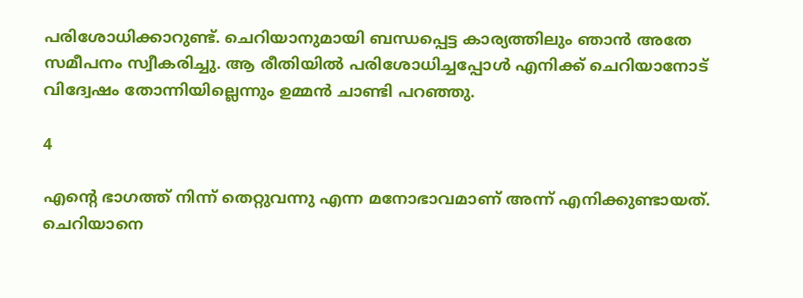പരിശോധിക്കാറുണ്ട്. ചെറിയാനുമായി ബന്ധപ്പെട്ട കാര്യത്തിലും ഞാന്‍ അതേ സമീപനം സ്വീകരിച്ചു. ആ രീതിയില്‍ പരിശോധിച്ചപ്പോള്‍ എനിക്ക് ചെറിയാനോട് വിദ്വേഷം തോന്നിയില്ലെന്നും ഉമ്മന്‍ ചാണ്ടി പറഞ്ഞു.

4

എന്റെ ഭാഗത്ത് നിന്ന് തെറ്റുവന്നു എന്ന മനോഭാവമാണ് അന്ന് എനിക്കുണ്ടായത്. ചെറിയാനെ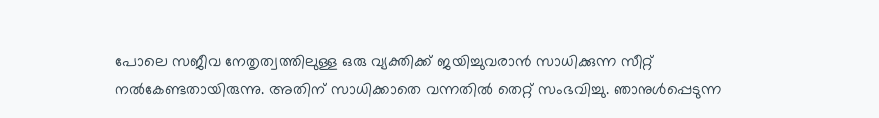പോലെ സജീവ നേതൃത്വത്തിലുള്ള ഒരു വ്യക്തിക്ക് ജയിച്ചുവരാന്‍ സാധിക്കുന്ന സീറ്റ് നല്‍കേണ്ടതായിരുന്നു. അതിന് സാധിക്കാതെ വന്നതില്‍ തെറ്റ് സംഭവിച്ചു. ഞാനുള്‍പ്പെടുന്ന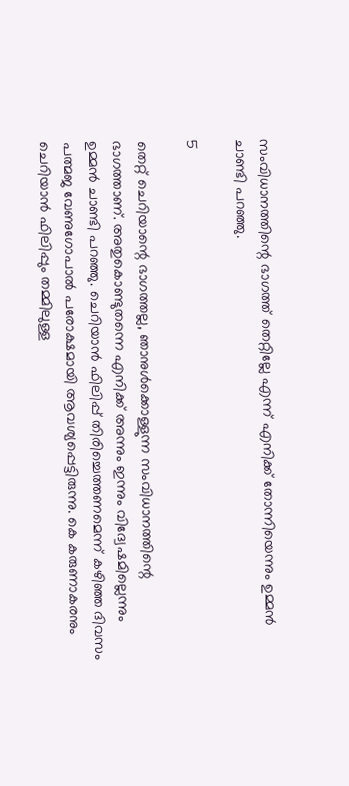സംവിധാനത്തിന്റെ ഭാഗത്ത് തെറ്റില്ലേ എന്ന് എനിക്ക് തോന്നിയെന്നും ഉമ്മന്‍ ചാണ്ടി പറഞ്ഞു.

5

തെറ്റ് ചെറിയാന്റെ ഭാഗത്തല്ല, ഞാനുള്‍ക്കൊള്ളുന്ന സംവിധാനത്തിന്റെ ഭാഗത്താണ്. അതുകൊണ്ടുതന്നെ എനിക്ക് അന്നും ഇന്നും വിദ്വേഷമില്ലെന്നും ഉമ്മന്‍ ചാണ്ടി പറഞ്ഞു. ചെറിയാന്‍ ഫിലിപ്പ് തിരിച്ചെത്തണമെന്ന് കഴിഞ്ഞ ദിവസം പത്മജ വേണുഗോപാല്‍ പരോക്ഷമായി ആവശ്യപ്പെട്ടിരുന്നു. കെ കരുണാകരനും ചെറിയാന്‍ ഫിലിപ്പും തമ്മിലുള്ള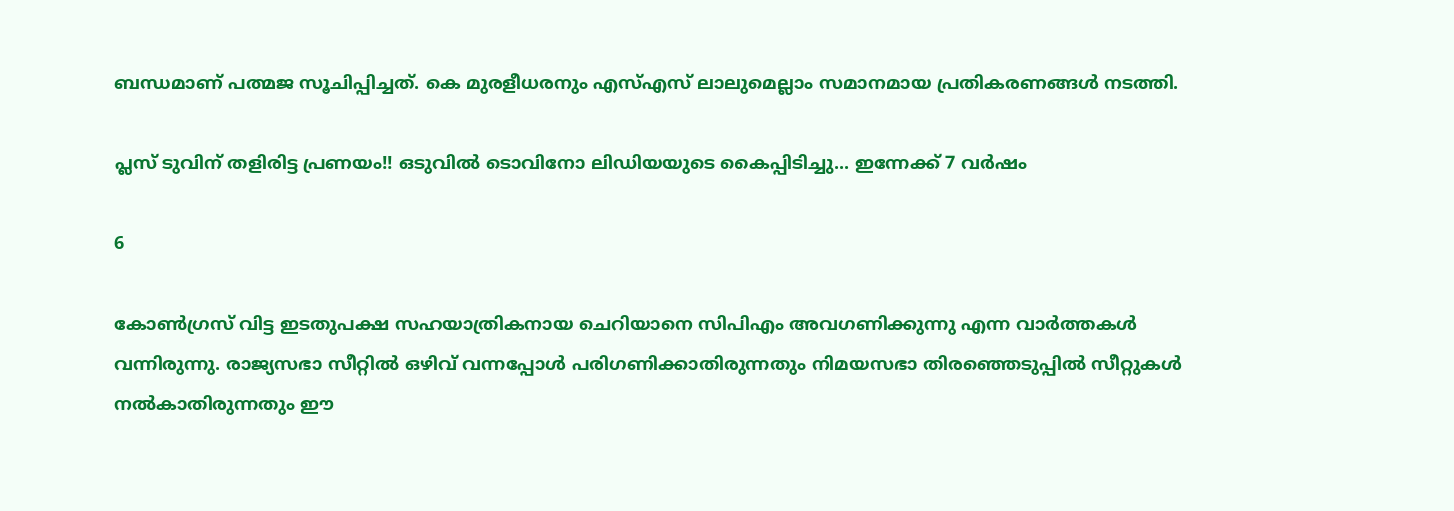ബന്ധമാണ് പത്മജ സൂചിപ്പിച്ചത്. കെ മുരളീധരനും എസ്എസ് ലാലുമെല്ലാം സമാനമായ പ്രതികരണങ്ങള്‍ നടത്തി.

പ്ലസ് ടുവിന് തളിരിട്ട പ്രണയം!! ഒടുവില്‍ ടൊവിനോ ലിഡിയയുടെ കൈപ്പിടിച്ചു... ഇന്നേക്ക് 7 വര്‍ഷം

6

കോണ്‍ഗ്രസ് വിട്ട ഇടതുപക്ഷ സഹയാത്രികനായ ചെറിയാനെ സിപിഎം അവഗണിക്കുന്നു എന്ന വാര്‍ത്തകള്‍ വന്നിരുന്നു. രാജ്യസഭാ സീറ്റില്‍ ഒഴിവ് വന്നപ്പോള്‍ പരിഗണിക്കാതിരുന്നതും നിമയസഭാ തിരഞ്ഞെടുപ്പില്‍ സീറ്റുകള്‍ നല്‍കാതിരുന്നതും ഈ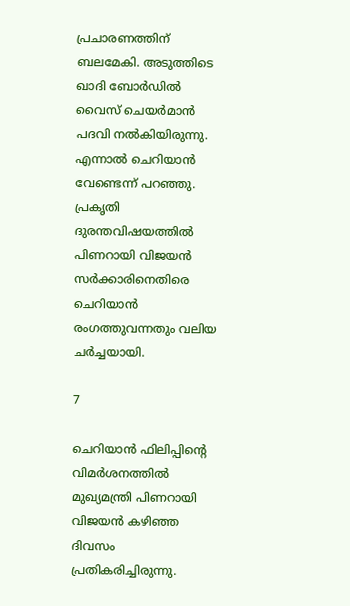പ്രചാരണത്തിന് ബലമേകി. അടുത്തിടെ ഖാദി ബോര്‍ഡില്‍ വൈസ് ചെയര്‍മാന്‍ പദവി നല്‍കിയിരുന്നു. എന്നാല്‍ ചെറിയാന്‍ വേണ്ടെന്ന് പറഞ്ഞു. പ്രകൃതി ദുരന്തവിഷയത്തില്‍ പിണറായി വിജയന്‍ സര്‍ക്കാരിനെതിരെ ചെറിയാന്‍ രംഗത്തുവന്നതും വലിയ ചര്‍ച്ചയായി.

7

ചെറിയാന്‍ ഫിലിപ്പിന്റെ വിമര്‍ശനത്തില്‍ മുഖ്യമന്ത്രി പിണറായി വിജയന്‍ കഴിഞ്ഞ ദിവസം പ്രതികരിച്ചിരുന്നു.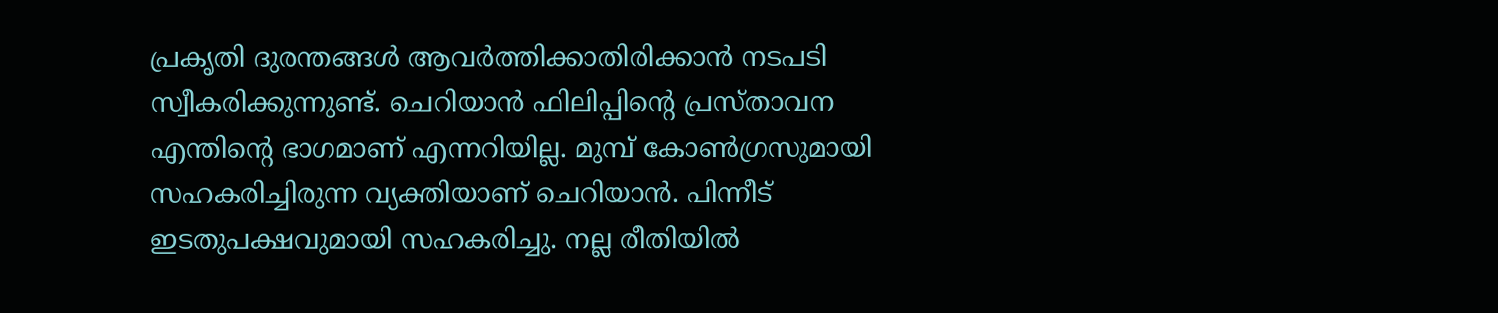പ്രകൃതി ദുരന്തങ്ങള്‍ ആവര്‍ത്തിക്കാതിരിക്കാന്‍ നടപടി സ്വീകരിക്കുന്നുണ്ട്. ചെറിയാന്‍ ഫിലിപ്പിന്റെ പ്രസ്താവന എന്തിന്റെ ഭാഗമാണ് എന്നറിയില്ല. മുമ്പ് കോണ്‍ഗ്രസുമായി സഹകരിച്ചിരുന്ന വ്യക്തിയാണ് ചെറിയാന്‍. പിന്നീട് ഇടതുപക്ഷവുമായി സഹകരിച്ചു. നല്ല രീതിയില്‍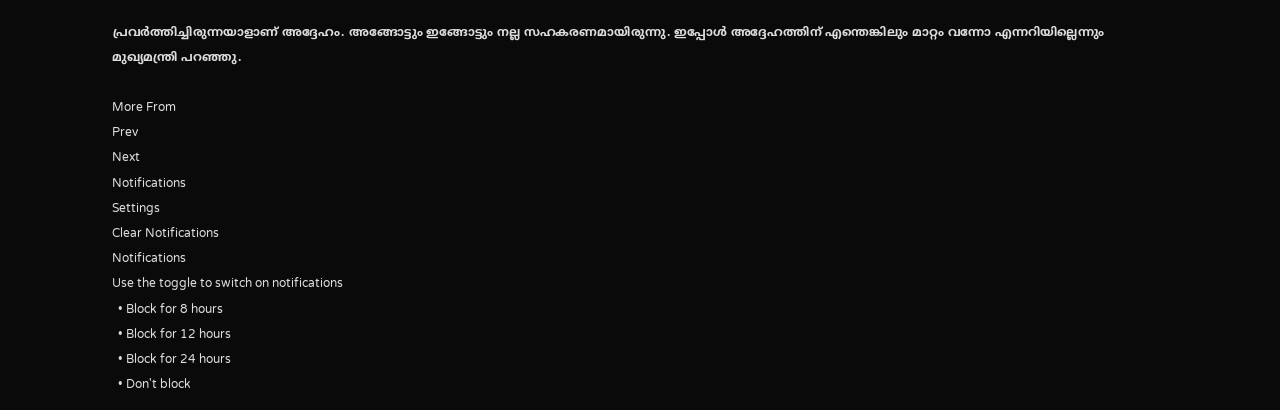പ്രവര്‍ത്തിച്ചിരുന്നയാളാണ് അദ്ദേഹം. അങ്ങോട്ടും ഇങ്ങോട്ടും നല്ല സഹകരണമായിരുന്നു. ഇപ്പോള്‍ അദ്ദേഹത്തിന് എന്തെങ്കിലും മാറ്റം വന്നോ എന്നറിയില്ലെന്നും മുഖ്യമന്ത്രി പറഞ്ഞു.

More From
Prev
Next
Notifications
Settings
Clear Notifications
Notifications
Use the toggle to switch on notifications
  • Block for 8 hours
  • Block for 12 hours
  • Block for 24 hours
  • Don't block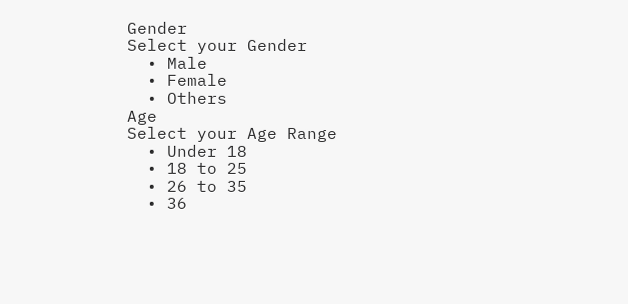Gender
Select your Gender
  • Male
  • Female
  • Others
Age
Select your Age Range
  • Under 18
  • 18 to 25
  • 26 to 35
  • 36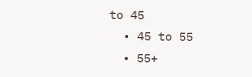to 45
  • 45 to 55
  • 55+